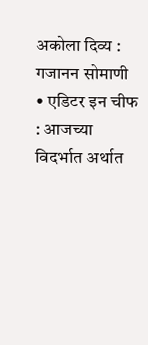अकोला दिव्य : गजानन सोमाणी • एडिटर इन चीफ : आजच्या विदर्भात अर्थात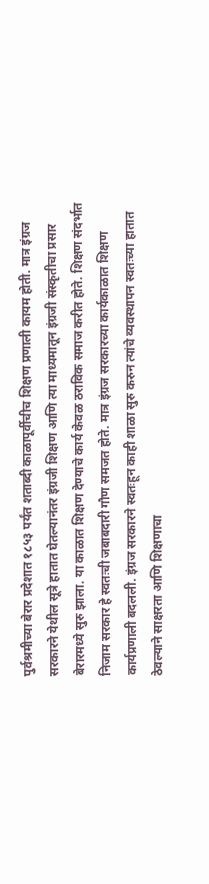पुर्वश्रमीच्या बेरार प्रदेशात १८५३ पर्यंत शताब्दी काळापूर्वीचीच शिक्षण प्रणाली कायम होती. मात्र इंग्रज सरकारने येथील सूत्रे हातात घेतल्यानंतर इंग्रजी शिक्षण आणि त्या माध्यमातून इंग्रजी संस्कृतीचा प्रसार बेरारमध्ये सुरु झाला. या काळात शिक्षण देण्याचे कार्य केवळ ठराविक समाज करीत होते. शिक्षण संदर्भात निजाम सरकार हे स्वतःची जबाबदारी गौण समजत होते. मात्र इंग्रज सरकारच्या कार्यकाळात शिक्षण कार्यप्रणाली बदलली. इंग्रज सरकारने स्वतःहून काही शाळा सुरु करुन त्यांचे व्यवस्थापन स्वतःच्या हातात ठेवल्याने साक्षरता आणि शिक्षणाचा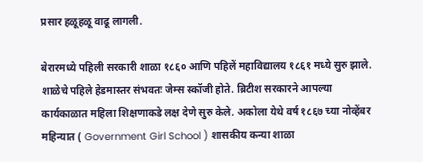प्रसार हळूहळू वाढू लागली.

बेरारमध्ये पहिली सरकारी शाळा १८६० आणि पहिलें महाविद्यालय १८६१ मध्ये सुरु झाले. शाळेचे पहिले हेडमास्तर संभवतः जेम्स स्कॉजी होते. ब्रिटीश सरकारने आपल्या कार्यकाळात महिला शिक्षणाकडे लक्ष देणे सुरु केले. अकोला येथे वर्ष १८६७ च्या नोव्हेंबर महिन्यात ( Government Girl School ) शासकीय कन्या शाळा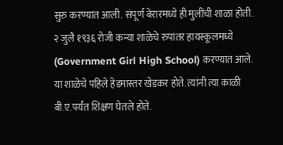सुरु करण्यात आली. संपूर्ण बेरारमध्ये ही मुलींची शाळा होती. २ जुलै १९३६ रोजी कन्या शाळेचे रुपांतर हायस्कूलमध्ये (Government Girl High School) करण्यात आले. या शाळेचे पहिले हेडमास्तर खेडकर होते. त्यांनी त्या काळी बी.ए.पर्यंत शिक्षण घेतले होते.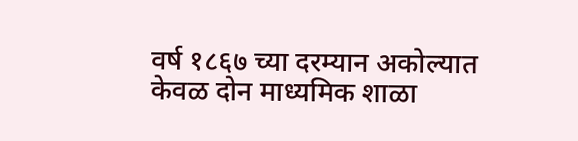वर्ष १८६७ च्या दरम्यान अकोल्यात केवळ दोन माध्यमिक शाळा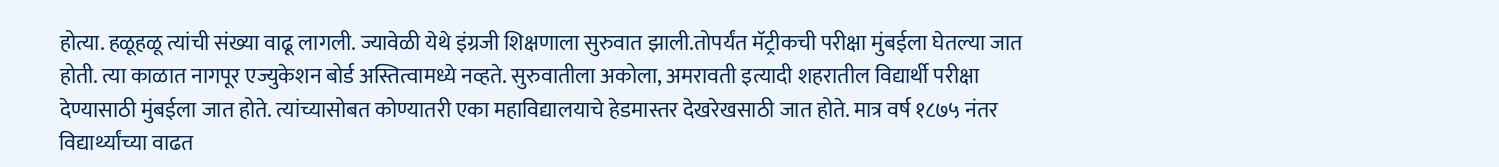होत्या. हळूहळू त्यांची संख्या वाढू लागली. ज्यावेळी येथे इंग्रजी शिक्षणाला सुरुवात झाली.तोपर्यंत मॅट्रीकची परीक्षा मुंबईला घेतल्या जात होती. त्या काळात नागपूर एज्युकेशन बोर्ड अस्तित्वामध्ये नव्हते. सुरुवातीला अकोला, अमरावती इत्यादी शहरातील विद्यार्थी परीक्षा देण्यासाठी मुंबईला जात होते. त्यांच्यासोबत कोण्यातरी एका महाविद्यालयाचे हेडमास्तर देखरेखसाठी जात होते. मात्र वर्ष १८७५ नंतर विद्यार्थ्यांच्या वाढत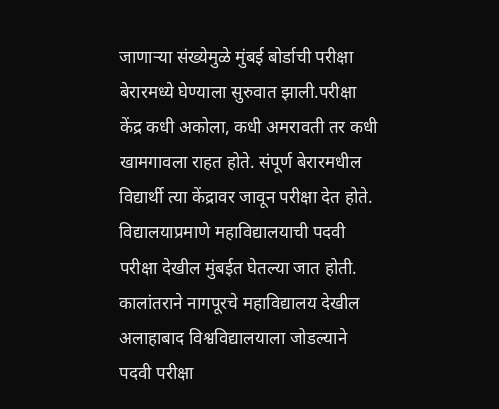जाणाऱ्या संख्येमुळे मुंबई बोर्डाची परीक्षा बेरारमध्ये घेण्याला सुरुवात झाली.परीक्षा केंद्र कधी अकोला, कधी अमरावती तर कधी खामगावला राहत होते. संपूर्ण बेरारमधील विद्यार्थी त्या केंद्रावर जावून परीक्षा देत होते.
विद्यालयाप्रमाणे महाविद्यालयाची पदवी परीक्षा देखील मुंबईत घेतल्या जात होती. कालांतराने नागपूरचे महाविद्यालय देखील अलाहाबाद विश्वविद्यालयाला जोडल्याने पदवी परीक्षा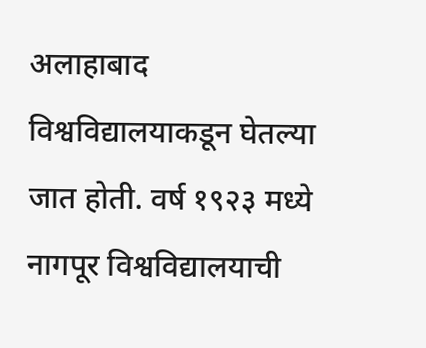अलाहाबाद विश्वविद्यालयाकडून घेतल्या जात होती. वर्ष १९२३ मध्ये नागपूर विश्वविद्यालयाची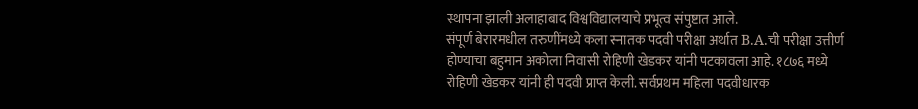स्थापना झाली अलाहाबाद विश्वविद्यालयाचे प्रभूत्व संपुष्टात आले.
संपूर्ण बेरारमधील तरुणींमध्ये कला स्नातक पदवी परीक्षा अर्थात B.A.ची परीक्षा उत्तीर्ण होण्याचा बहुमान अकोला निवासी रोहिणी खेडकर यांनी पटकावला आहे. १८७६ मध्ये रोहिणी खेडकर यांनी ही पदवी प्राप्त केली. सर्वप्रथम महिला पदवीधारक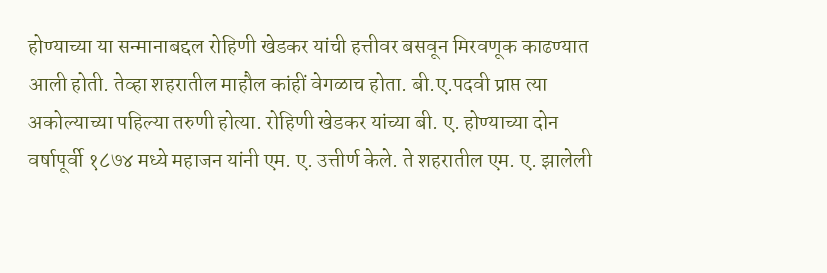होण्याच्या या सन्मानाबद्दल रोहिणी खेडकर यांची हत्तीवर बसवून मिरवणूक काढण्यात आली होती. तेव्हा शहरातील माहौल कांहीं वेगळाच होता. बी.ए.पदवी प्राप्त त्या अकोल्याच्या पहिल्या तरुणी होत्या. रोहिणी खेडकर यांच्या बी. ए. होण्याच्या दोन वर्षापूर्वी १८७४ मध्ये महाजन यांनी एम. ए. उत्तीर्ण केले. ते शहरातील एम. ए. झालेली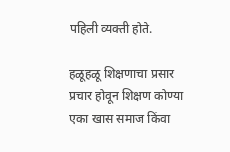पहिली व्यक्ती होते.

हळूहळू शिक्षणाचा प्रसार प्रचार होवून शिक्षण कोण्या एका खास समाज किंवा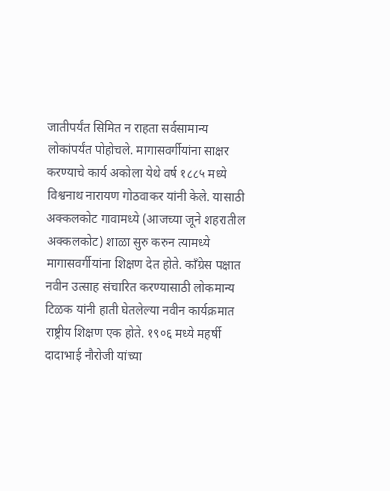जातीपर्यंत सिमित न राहता सर्वसामान्य लोकांपर्यंत पोहोचले. मागासवर्गीयांना साक्षर करण्याचे कार्य अकोला येथे वर्ष १८८५ मध्ये विश्वनाथ नारायण गोठवाकर यांनी केले. यासाठी अक्कलकोट गावामध्ये (आजच्या जूने शहरातील अक्कलकोट) शाळा सुरु करुन त्यामध्ये मागासवर्गीयांना शिक्षण देत होते. काँग्रेस पक्षात नवीन उत्साह संचारित करण्यासाठी लोकमान्य टिळक यांनी हाती घेतलेल्या नवीन कार्यक्रमात राष्ट्रीय शिक्षण एक होते. १९०६ मध्ये महर्षी दादाभाई नौरोजी यांच्या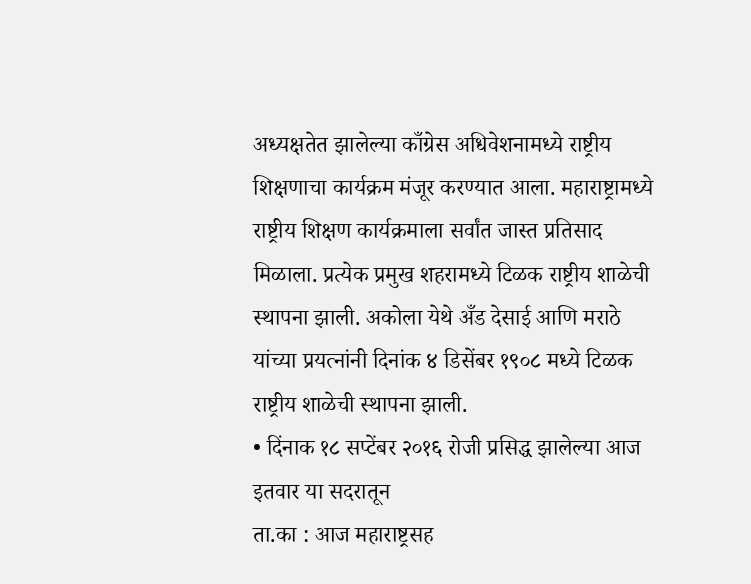अध्यक्षतेत झालेल्या काँग्रेस अधिवेशनामध्ये राष्ट्रीय शिक्षणाचा कार्यक्रम मंजूर करण्यात आला. महाराष्ट्रामध्ये राष्ट्रीय शिक्षण कार्यक्रमाला सर्वांत जास्त प्रतिसाद मिळाला. प्रत्येक प्रमुख शहरामध्ये टिळक राष्ट्रीय शाळेची स्थापना झाली. अकोला येथे अँड देसाई आणि मराठे यांच्या प्रयत्नांनी दिनांक ४ डिसेंबर १९०८ मध्ये टिळक राष्ट्रीय शाळेची स्थापना झाली.
• दिंनाक १८ सप्टेंबर २०१६ रोजी प्रसिद्ध झालेल्या आज इतवार या सदरातून
ता.का : आज महाराष्ट्रसह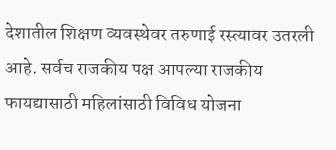देशातील शिक्षण व्यवस्थेवर तरुणाई रस्त्यावर उतरली आहे. सर्वच राजकीय पक्ष आपल्या राजकीय फायद्यासाठी महिलांसाठी विविध योजना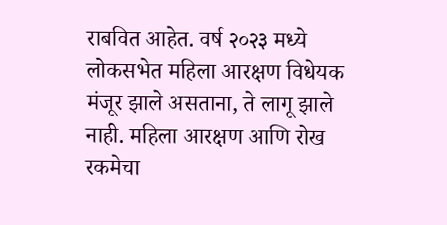राबवित आहेत. वर्ष २०२३ मध्ये लोकसभेत महिला आरक्षण विधेयक मंजूर झाले असताना, ते लागू झाले नाही. महिला आरक्षण आणि रोख रकमेचा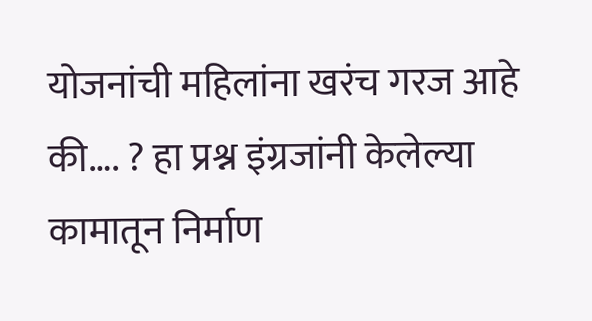योजनांची महिलांना खरंच गरज आहे की…. ? हा प्रश्न इंग्रजांनी केलेल्या कामातून निर्माण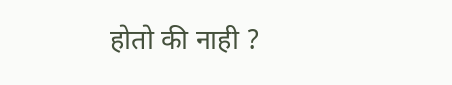होतो की नाही ?